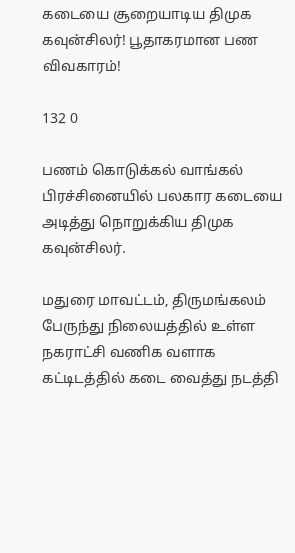கடையை சூறையாடிய திமுக கவுன்சிலர்! பூதாகரமான பண விவகாரம்!

132 0

பணம் கொடுக்கல் வாங்கல் பிரச்சினையில் பலகார கடையை அடித்து நொறுக்கிய திமுக கவுன்சிலர்.

மதுரை மாவட்டம், திருமங்கலம் பேருந்து நிலையத்தில் உள்ள நகராட்சி வணிக வளாக கட்டிடத்தில் கடை வைத்து நடத்தி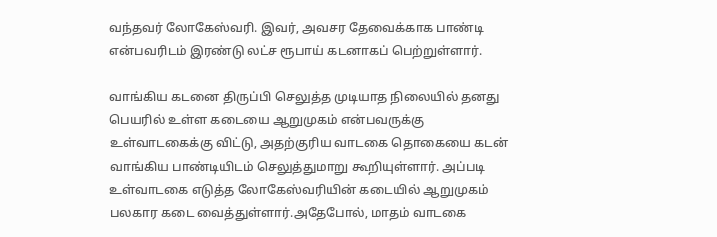வந்தவர் லோகேஸ்வரி. இவர், அவசர தேவைக்காக பாண்டி என்பவரிடம் இரண்டு லட்ச ரூபாய் கடனாகப் பெற்றுள்ளார்.

வாங்கிய கடனை திருப்பி செலுத்த முடியாத நிலையில் தனது பெயரில் உள்ள கடையை ஆறுமுகம் என்பவருக்கு உள்வாடகைக்கு விட்டு, அதற்குரிய வாடகை தொகையை கடன் வாங்கிய பாண்டியிடம் செலுத்துமாறு கூறியுள்ளார். அப்படி உள்வாடகை எடுத்த லோகேஸ்வரியின் கடையில் ஆறுமுகம் பலகார கடை வைத்துள்ளார்.அதேபோல், மாதம் வாடகை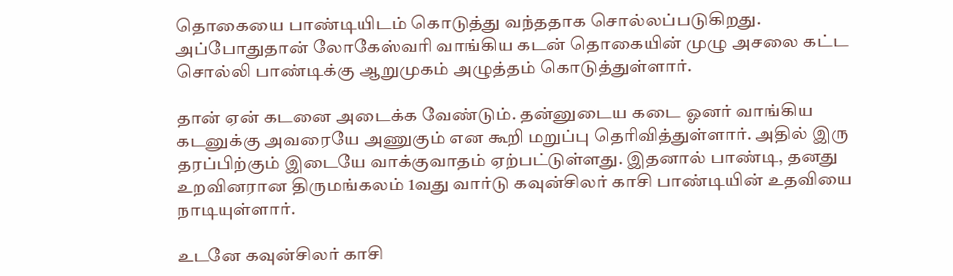தொகையை பாண்டியிடம் கொடுத்து வந்ததாக சொல்லப்படுகிறது. அப்போதுதான் லோகேஸ்வரி வாங்கிய கடன் தொகையின் முழு அசலை கட்ட சொல்லி பாண்டிக்கு ஆறுமுகம் அழுத்தம் கொடுத்துள்ளார்.

தான் ஏன் கடனை அடைக்க வேண்டும். தன்னுடைய கடை ஓனர் வாங்கிய கடனுக்கு அவரையே அணுகும் என கூறி மறுப்பு தெரிவித்துள்ளார். அதில் இரு தரப்பிற்கும் இடையே வாக்குவாதம் ஏற்பட்டுள்ளது. இதனால் பாண்டி, தனது உறவினரான திருமங்கலம் 1வது வார்டு கவுன்சிலர் காசி பாண்டியின் உதவியை நாடியுள்ளார்.

உடனே கவுன்சிலர் காசி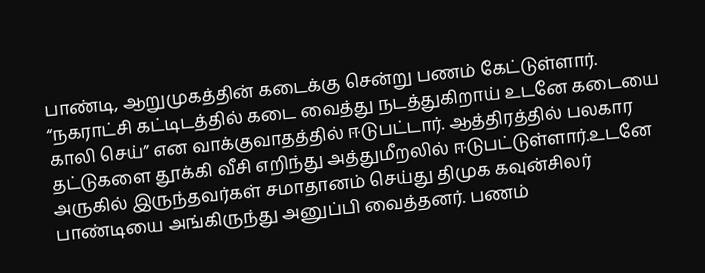பாண்டி, ஆறுமுகத்தின் கடைக்கு சென்று பணம் கேட்டுள்ளார். “நகராட்சி கட்டிடத்தில் கடை வைத்து நடத்துகிறாய் உடனே கடையை காலி செய்” என வாக்குவாதத்தில் ஈடுபட்டார். ஆத்திரத்தில் பலகார தட்டுகளை தூக்கி வீசி எறிந்து அத்துமீறலில் ஈடுபட்டுள்ளார்.உடனே அருகில் இருந்தவர்கள் சமாதானம் செய்து திமுக கவுன்சிலர் பாண்டியை அங்கிருந்து அனுப்பி வைத்தனர். பணம்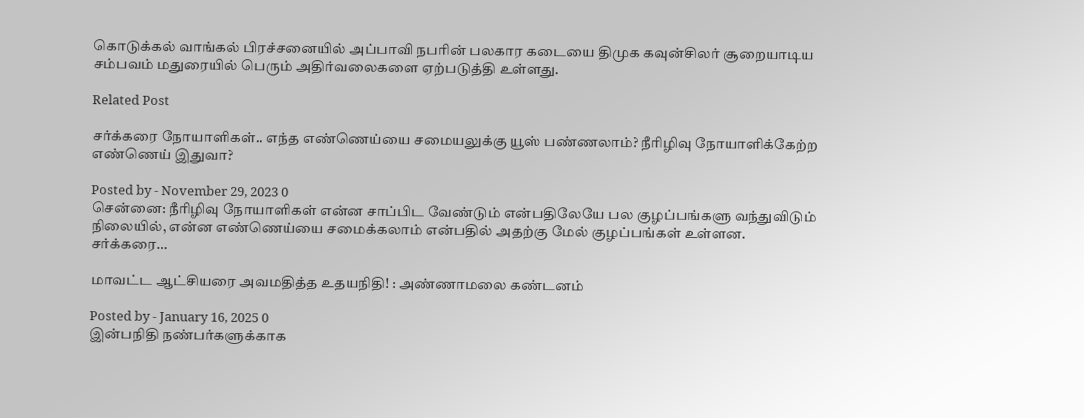கொடுக்கல் வாங்கல் பிரச்சனையில் அப்பாவி நபரின் பலகார கடையை திமுக கவுன்சிலர் சூறையாடிய சம்பவம் மதுரையில் பெரும் அதிர்வலைகளை ஏற்படுத்தி உள்ளது.

Related Post

சர்க்கரை நோயாளிகள்.. எந்த எண்ணெய்யை சமையலுக்கு யூஸ் பண்ணலாம்? நீரிழிவு நோயாளிக்கேற்ற எண்ணெய் இதுவா?

Posted by - November 29, 2023 0
சென்னை: நீரிழிவு நோயாளிகள் என்ன சாப்பிட வேண்டும் என்பதிலேயே பல குழப்பங்களு வந்துவிடும் நிலையில், என்ன எண்ணெய்யை சமைக்கலாம் என்பதில் அதற்கு மேல் குழப்பங்கள் உள்ளன. சர்க்கரை…

மாவட்ட ஆட்சியரை அவமதித்த உதயநிதி! : அண்ணாமலை கண்டனம்

Posted by - January 16, 2025 0
இன்பநிதி நண்பர்களுக்காக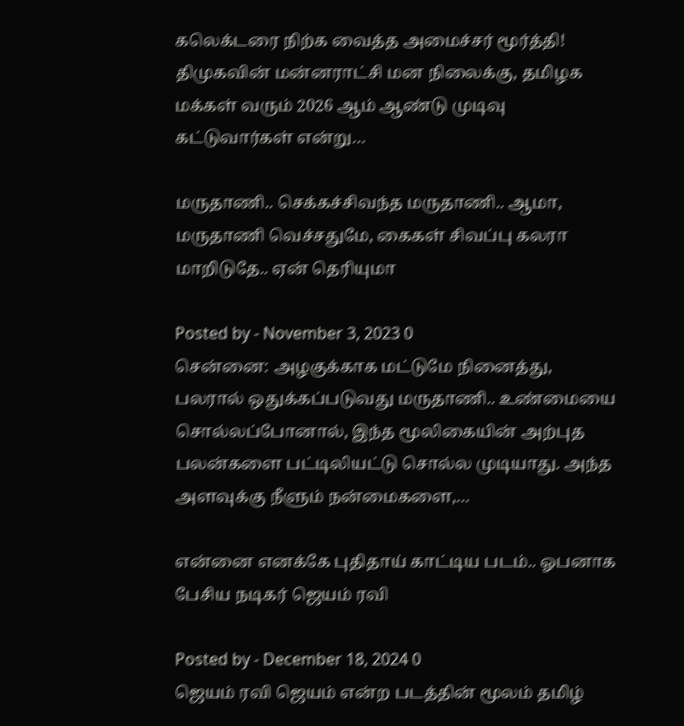கலெக்டரை நிற்க வைத்த அமைச்சர் மூர்த்தி! திமுகவின் மன்னராட்சி மன நிலைக்கு, தமிழக மக்கள் வரும் 2026 ஆம் ஆண்டு முடிவு கட்டுவார்கள் என்று…

மருதாணி.. செக்கச்சிவந்த மருதாணி.. ஆமா, மருதாணி வெச்சதுமே, கைகள் சிவப்பு கலரா மாறிடுதே.. ஏன் தெரியுமா

Posted by - November 3, 2023 0
சென்னை: அழகுக்காக மட்டுமே நினைத்து, பலரால் ஒதுக்கப்படுவது மருதாணி.. உண்மையை சொல்லப்போனால், இந்த மூலிகையின் அற்புத பலன்களை பட்டிலியட்டு சொல்ல முடியாது. அந்த அளவுக்கு நீளும் நன்மைகளை,…

என்னை எனக்கே புதிதாய் காட்டிய படம்.. ஓபனாக பேசிய நடிகர் ஜெயம் ரவி

Posted by - December 18, 2024 0
ஜெயம் ரவி ஜெயம் என்ற படத்தின் மூலம் தமிழ்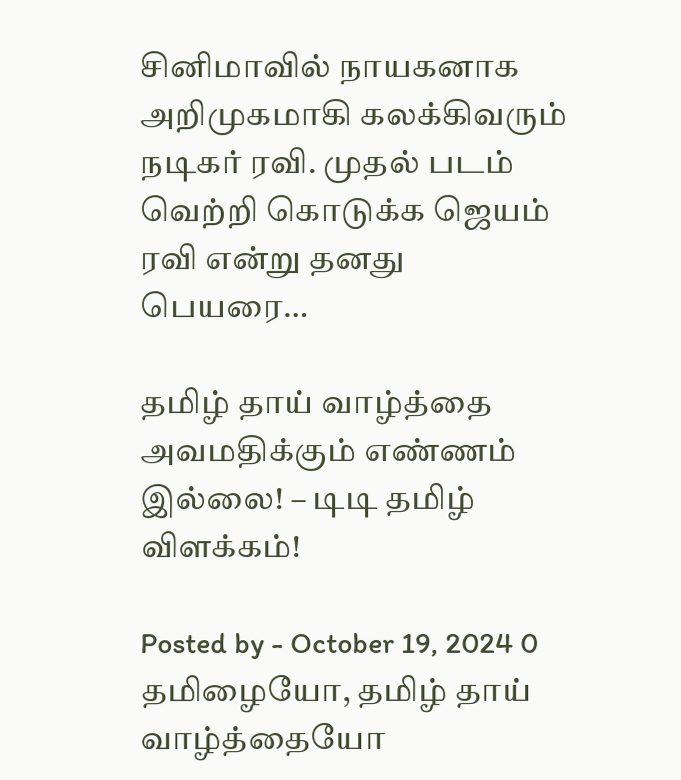சினிமாவில் நாயகனாக அறிமுகமாகி கலக்கிவரும் நடிகர் ரவி. முதல் படம் வெற்றி கொடுக்க ஜெயம் ரவி என்று தனது பெயரை…

தமிழ் தாய் வாழ்த்தை அவமதிக்கும் எண்ணம் இல்லை! – டிடி தமிழ் விளக்கம்!

Posted by - October 19, 2024 0
தமிழையோ, தமிழ் தாய் வாழ்த்தையோ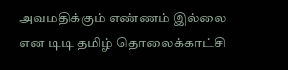அவமதிக்கும் எண்ணம் இல்லை என டிடி தமிழ் தொலைக்காட்சி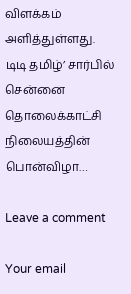விளக்கம் அளித்துள்ளது. டிடி தமிழ்’ சார்பில் சென்னை தொலைக்காட்சி நிலையத்தின் பொன்விழா…

Leave a comment

Your email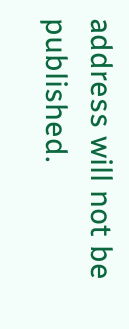address will not be published.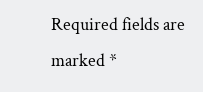Required fields are marked *